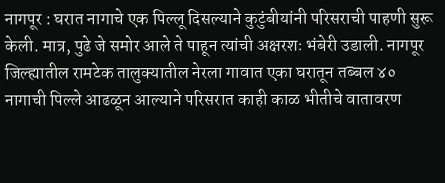नागपूर : घरात नागाचे एक पिल्लू दिसल्याने कुटुंबीयांनी परिसराची पाहणी सुरू केली. मात्र, पुढे जे समोर आले ते पाहून त्यांची अक्षरशः भंबेरी उडाली. नागपूर जिल्ह्यातील रामटेक तालुक्यातील नेरला गावात एका घरातून तब्बल ४० नागाची पिल्ले आढळून आल्याने परिसरात काही काळ भीतीचे वातावरण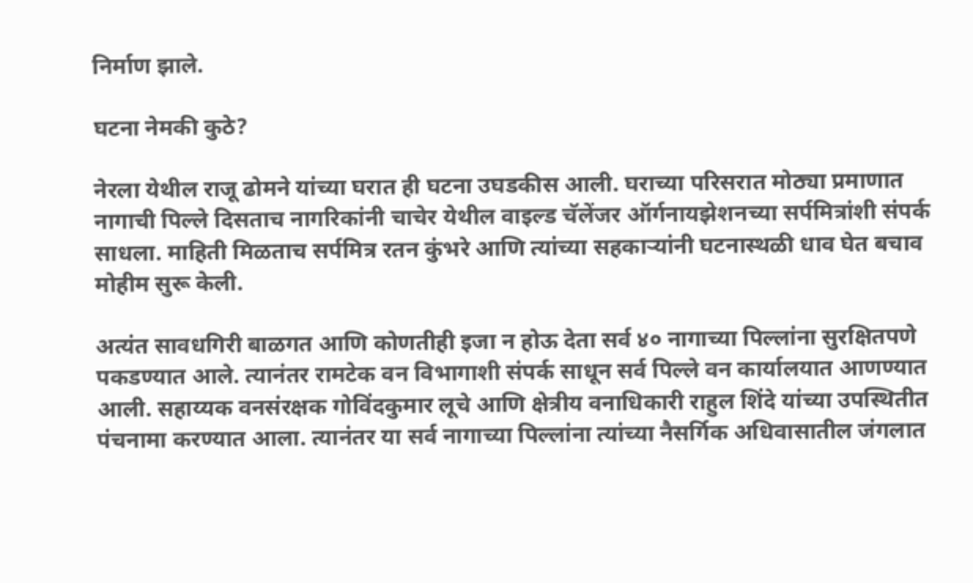निर्माण झाले.

घटना नेमकी कुठे?

नेरला येथील राजू ढोमने यांच्या घरात ही घटना उघडकीस आली. घराच्या परिसरात मोठ्या प्रमाणात नागाची पिल्ले दिसताच नागरिकांनी चाचेर येथील वाइल्ड चॅलेंजर ऑर्गनायझेशनच्या सर्पमित्रांशी संपर्क साधला. माहिती मिळताच सर्पमित्र रतन कुंभरे आणि त्यांच्या सहकाऱ्यांनी घटनास्थळी धाव घेत बचाव मोहीम सुरू केली.

अत्यंत सावधगिरी बाळगत आणि कोणतीही इजा न होऊ देता सर्व ४० नागाच्या पिल्लांना सुरक्षितपणे पकडण्यात आले. त्यानंतर रामटेक वन विभागाशी संपर्क साधून सर्व पिल्ले वन कार्यालयात आणण्यात आली. सहाय्यक वनसंरक्षक गोविंदकुमार लूचे आणि क्षेत्रीय वनाधिकारी राहुल शिंदे यांच्या उपस्थितीत पंचनामा करण्यात आला. त्यानंतर या सर्व नागाच्या पिल्लांना त्यांच्या नैसर्गिक अधिवासातील जंगलात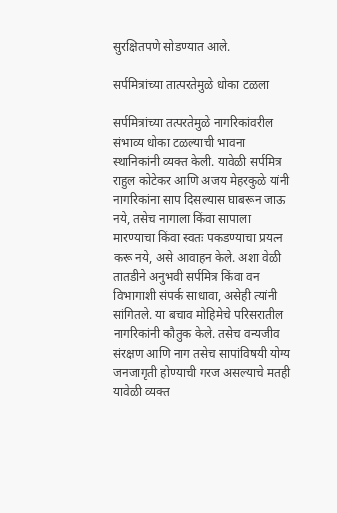सुरक्षितपणे सोडण्यात आले.

सर्पमित्रांच्या तात्परतेमुळे धोका टळला

सर्पमित्रांच्या तत्परतेमुळे नागरिकांवरील संभाव्य धोका टळल्याची भावना स्थानिकांनी व्यक्त केली. यावेळी सर्पमित्र राहुल कोटेकर आणि अजय मेहरकुळे यांनी नागरिकांना साप दिसल्यास घाबरून जाऊ नये, तसेच नागाला किंवा सापाला मारण्याचा किंवा स्वतः पकडण्याचा प्रयत्न करू नये, असे आवाहन केले. अशा वेळी तातडीने अनुभवी सर्पमित्र किंवा वन विभागाशी संपर्क साधावा, असेही त्यांनी सांगितले. या बचाव मोहिमेचे परिसरातील नागरिकांनी कौतुक केले. तसेच वन्यजीव संरक्षण आणि नाग तसेच सापांविषयी योग्य जनजागृती होण्याची गरज असल्याचे मतही यावेळी व्यक्त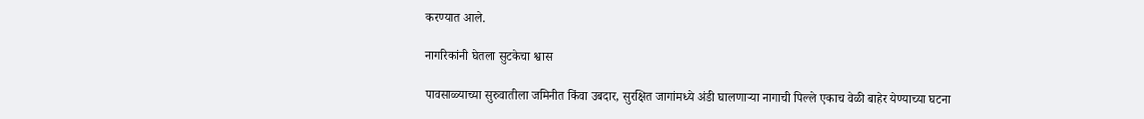करण्यात आले.

नागरिकांनी घेतला सुटकेचा श्वास

पावसाळ्याच्या सुरुवातीला जमिनीत किंवा उबदार, सुरक्षित जागांमध्ये अंडी घालणाऱ्या नागाची पिल्ले एकाच वेळी बाहेर येण्याच्या घटना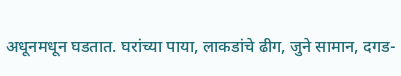अधूनमधून घडतात. घरांच्या पाया, लाकडांचे ढीग, जुने सामान, दगड-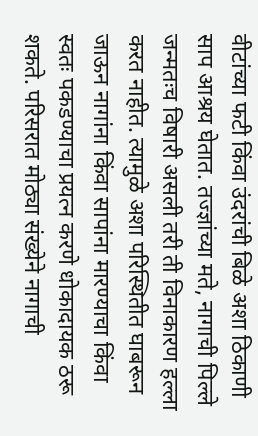वीटांच्या फटी किंवा उंदरांची बिळे अशा ठिकाणी साप आश्रय घेतात. तज्ज्ञांच्या मते, नागाची पिल्ले जन्मतःच विषारी असली तरी ती विनाकारण हल्ला करत नाहीत. त्यामुळे अशा परिस्थितीत घाबरून जाऊन नागांना किंवा सापांना मारण्याचा किंवा स्वतः पकडण्याचा प्रयत्न करणे धोकादायक ठरू शकते. परिसरात मोठ्या संख्येने नागाची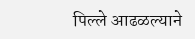पिल्ले आढळल्याने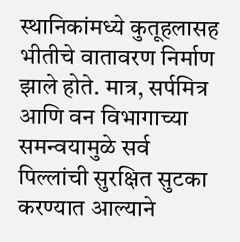स्थानिकांमध्ये कुतूहलासह भीतीचे वातावरण निर्माण झाले होते. मात्र, सर्पमित्र आणि वन विभागाच्या समन्वयामुळे सर्व पिल्लांची सुरक्षित सुटका करण्यात आल्याने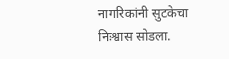नागरिकांनी सुटकेचा निःश्वास सोडला.